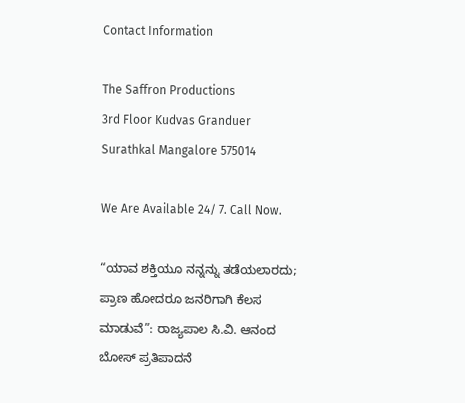Contact Information

The Saffron Productions
3rd Floor Kudvas Granduer
Surathkal Mangalore 575014

We Are Available 24/ 7. Call Now.

“ಯಾವ ಶಕ್ತಿಯೂ ನನ್ನನ್ನು ತಡೆಯಲಾರದು; ಪ್ರಾಣ ಹೋದರೂ ಜನರಿಗಾಗಿ ಕೆಲಸ ಮಾಡುವೆ”: ರಾಜ್ಯಪಾಲ ಸಿ.ವಿ. ಆನಂದ ಬೋಸ್ ಪ್ರತಿಪಾದನೆ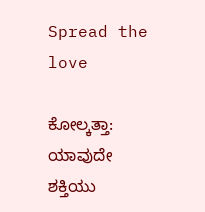Spread the love

ಕೋಲ್ಕತ್ತಾ: ಯಾವುದೇ ಶಕ್ತಿಯು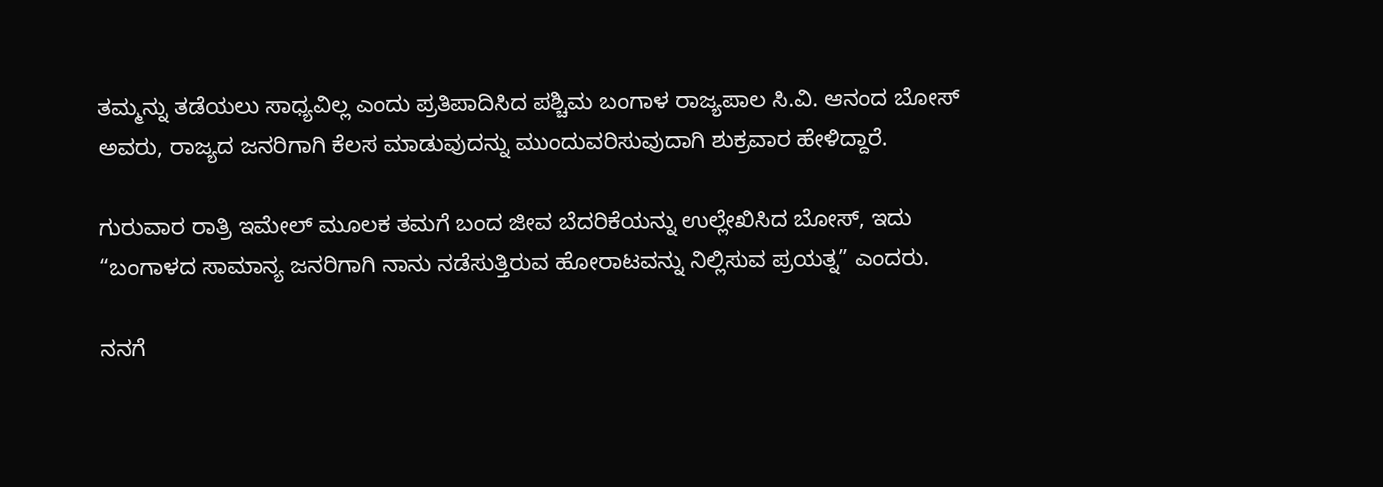ತಮ್ಮನ್ನು ತಡೆಯಲು ಸಾಧ್ಯವಿಲ್ಲ ಎಂದು ಪ್ರತಿಪಾದಿಸಿದ ಪಶ್ಚಿಮ ಬಂಗಾಳ ರಾಜ್ಯಪಾಲ ಸಿ.ವಿ. ಆನಂದ ಬೋಸ್ ಅವರು, ರಾಜ್ಯದ ಜನರಿಗಾಗಿ ಕೆಲಸ ಮಾಡುವುದನ್ನು ಮುಂದುವರಿಸುವುದಾಗಿ ಶುಕ್ರವಾರ ಹೇಳಿದ್ದಾರೆ.

ಗುರುವಾರ ರಾತ್ರಿ ಇಮೇಲ್ ಮೂಲಕ ತಮಗೆ ಬಂದ ಜೀವ ಬೆದರಿಕೆಯನ್ನು ಉಲ್ಲೇಖಿಸಿದ ಬೋಸ್, ಇದು “ಬಂಗಾಳದ ಸಾಮಾನ್ಯ ಜನರಿಗಾಗಿ ನಾನು ನಡೆಸುತ್ತಿರುವ ಹೋರಾಟವನ್ನು ನಿಲ್ಲಿಸುವ ಪ್ರಯತ್ನ” ಎಂದರು.

ನನಗೆ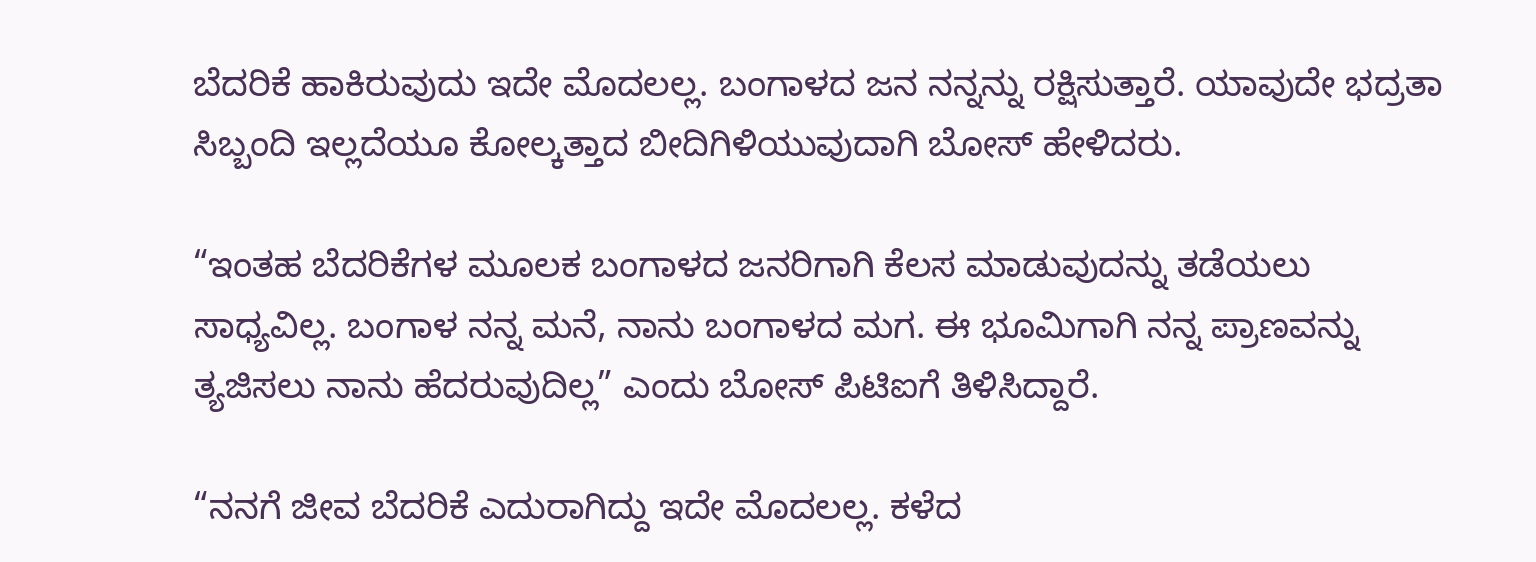ಬೆದರಿಕೆ ಹಾಕಿರುವುದು ಇದೇ ಮೊದಲಲ್ಲ. ಬಂಗಾಳದ ಜನ ನನ್ನನ್ನು ರಕ್ಷಿಸುತ್ತಾರೆ. ಯಾವುದೇ ಭದ್ರತಾ ಸಿಬ್ಬಂದಿ ಇಲ್ಲದೆಯೂ ಕೋಲ್ಕತ್ತಾದ ಬೀದಿಗಿಳಿಯುವುದಾಗಿ ಬೋಸ್ ಹೇಳಿದರು.

“ಇಂತಹ ಬೆದರಿಕೆಗಳ ಮೂಲಕ ಬಂಗಾಳದ ಜನರಿಗಾಗಿ ಕೆಲಸ ಮಾಡುವುದನ್ನು ತಡೆಯಲು ಸಾಧ್ಯವಿಲ್ಲ. ಬಂಗಾಳ ನನ್ನ ಮನೆ, ನಾನು ಬಂಗಾಳದ ಮಗ. ಈ ಭೂಮಿಗಾಗಿ ನನ್ನ ಪ್ರಾಣವನ್ನು ತ್ಯಜಿಸಲು ನಾನು ಹೆದರುವುದಿಲ್ಲ” ಎಂದು ಬೋಸ್ ಪಿಟಿಐಗೆ ತಿಳಿಸಿದ್ದಾರೆ.

“ನನಗೆ ಜೀವ ಬೆದರಿಕೆ ಎದುರಾಗಿದ್ದು ಇದೇ ಮೊದಲಲ್ಲ. ಕಳೆದ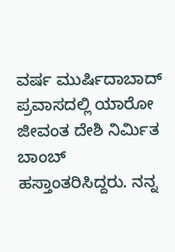ವರ್ಷ ಮುರ್ಷಿದಾಬಾದ್ ಪ್ರವಾಸದಲ್ಲಿ ಯಾರೋ ಜೀವಂತ ದೇಶಿ ನಿರ್ಮಿತ ಬಾಂಬ್ ಹಸ್ತಾಂತರಿಸಿದ್ದರು. ನನ್ನ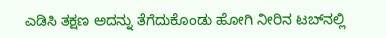ಎಡಿಸಿ ತಕ್ಷಣ ಅದನ್ನು ತೆಗೆದುಕೊಂಡು ಹೋಗಿ ನೀರಿನ ಟಬ್‌ನಲ್ಲಿ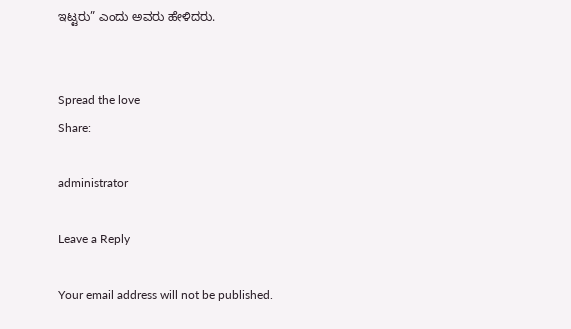ಇಟ್ಟರು” ಎಂದು ಅವರು ಹೇಳಿದರು.


Spread the love
Share:

administrator

Leave a Reply

Your email address will not be published.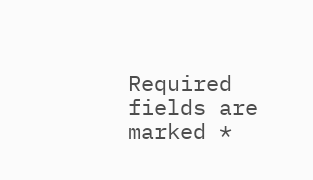Required fields are marked *